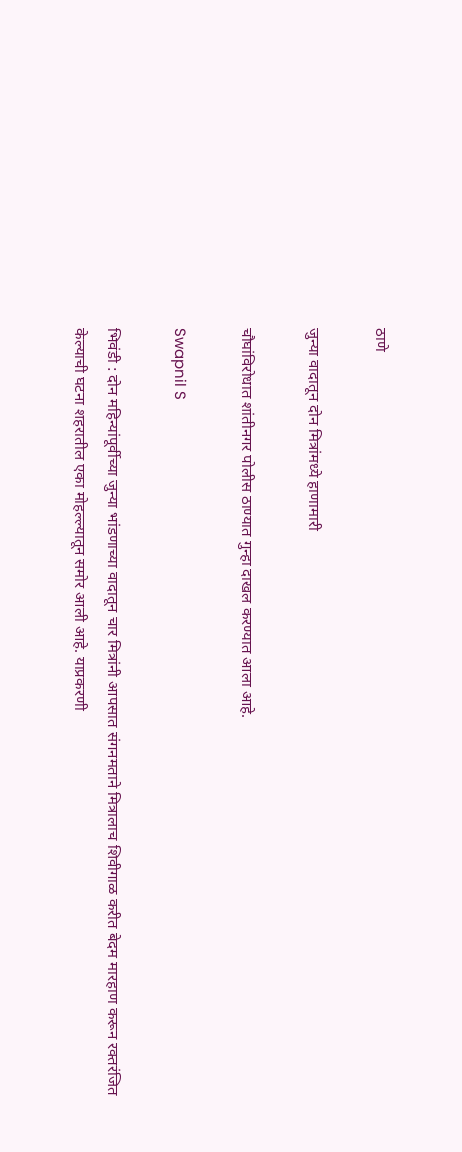ठाणे

जुन्या वादातून दोन मित्रांमध्ये हाणामारी

चौघांविरोधात शांतीनगर पोलीस ठाण्यात गुन्हा दाखल करण्यात आला आहे.

Swapnil S

भिवंडी : दोन महिन्यांपूर्वीच्या जुन्या भांडणाच्या वादातून चार मित्रांनी आपसात संगनमताने मित्रालाच शिवीगाळ करीत बेदम मारहाण करून रक्तरंजित केल्याची घटना शहरातील एका मोहल्ल्यातून समोर आली आहे. याप्रकरणी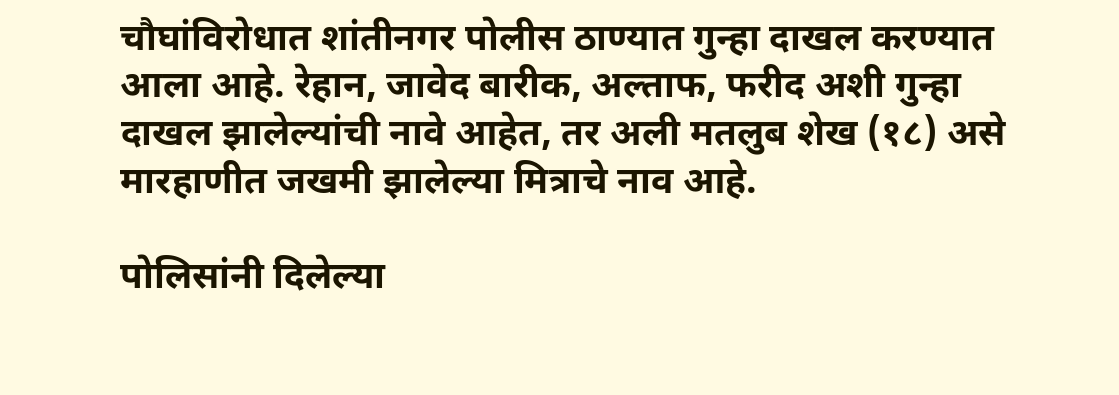चौघांविरोधात शांतीनगर पोलीस ठाण्यात गुन्हा दाखल करण्यात आला आहे. रेहान, जावेद बारीक, अल्ताफ, फरीद अशी गुन्हा दाखल झालेल्यांची नावे आहेत, तर अली मतलुब शेख (१८) असे मारहाणीत जखमी झालेल्या मित्राचे नाव आहे.

पोलिसांनी दिलेल्या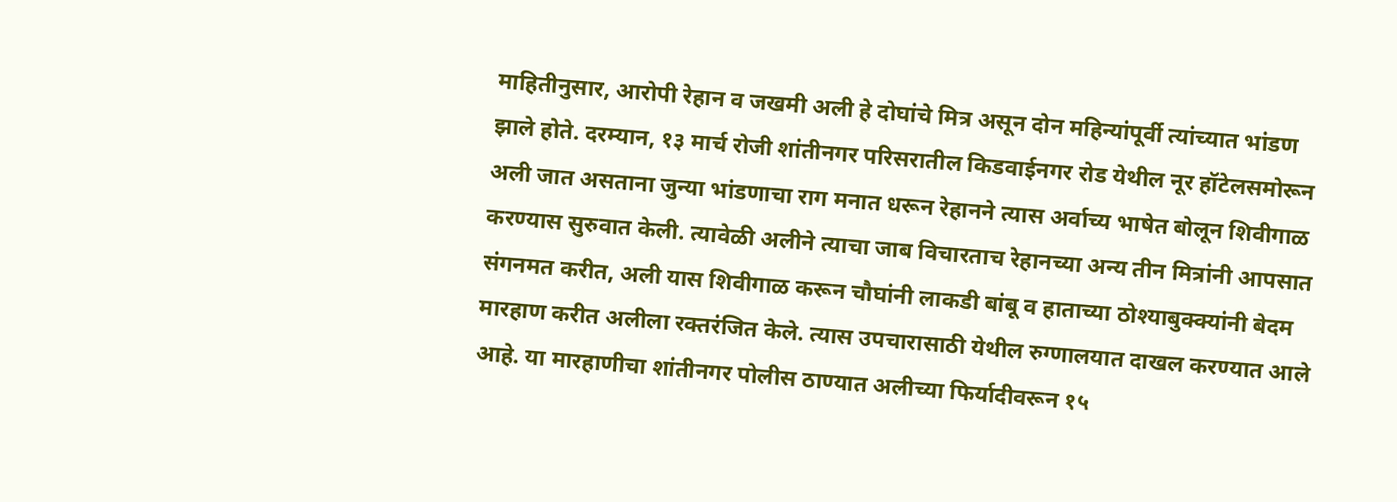माहितीनुसार, आरोपी रेहान व जखमी अली हे दोघांचे मित्र असून दोन महिन्यांपूर्वी त्यांच्यात भांडण झाले होते. दरम्यान, १३ मार्च रोजी शांतीनगर परिसरातील किडवाईनगर रोड येथील नूर हॉटेलसमोरून अली जात असताना जुन्या भांडणाचा राग मनात धरून रेहानने त्यास अर्वाच्य भाषेत बोलून शिवीगाळ करण्यास सुरुवात केली. त्यावेळी अलीने त्याचा जाब विचारताच रेहानच्या अन्य तीन मित्रांनी आपसात संगनमत करीत, अली यास शिवीगाळ करून चौघांनी लाकडी बांबू व हाताच्या ठोश्याबुक्क्यांनी बेदम मारहाण करीत अलीला रक्तरंजित केले. त्यास उपचारासाठी येथील रुग्णालयात दाखल करण्यात आले आहे. या मारहाणीचा शांतीनगर पोलीस ठाण्यात अलीच्या फिर्यादीवरून १५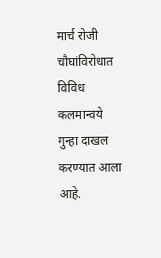मार्च रोजी चौघांविरोधात विविध कलमान्वये गुन्हा दाखल करण्यात आला आहे.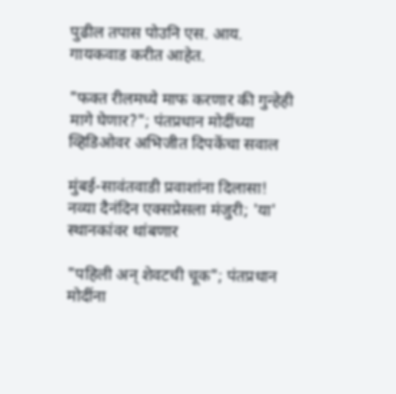पुढील तपास पोउनि एस. आय. गायकवाड करीत आहेत.

"फक्त रीलमध्ये माफ करणार की गुन्हेही मागे घेणार?"; पंतप्रधान मोदींच्या व्हिडिओवर अभिजीत दिपकेंचा सवाल

मुंबई-सावंतवाडी प्रवाशांना दिलासा! नव्या दैनंदिन एक्सप्रेसला मंजुरी; 'या' स्थानकांवर थांबणार

"पहिली अन् शेवटची चूक"; पंतप्रधान मोदींना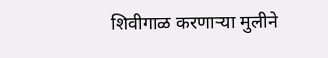शिवीगाळ करणाऱ्या मुलीने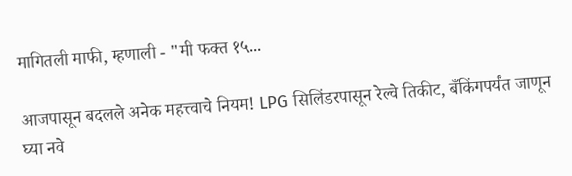मागितली माफी, म्हणाली - "मी फक्त १५...

आजपासून बदलले अनेक महत्त्वाचे नियम! LPG सिलिंडरपासून रेल्वे तिकीट, बँकिंगपर्यंत जाणून घ्या नवे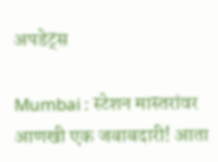अपडेट्स

Mumbai : स्टेशन मास्तरांवर आणखी एक जबाबदारी! आता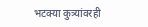भटक्या कुत्र्यांवरही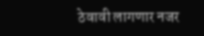ठेवावी लागणार नजर